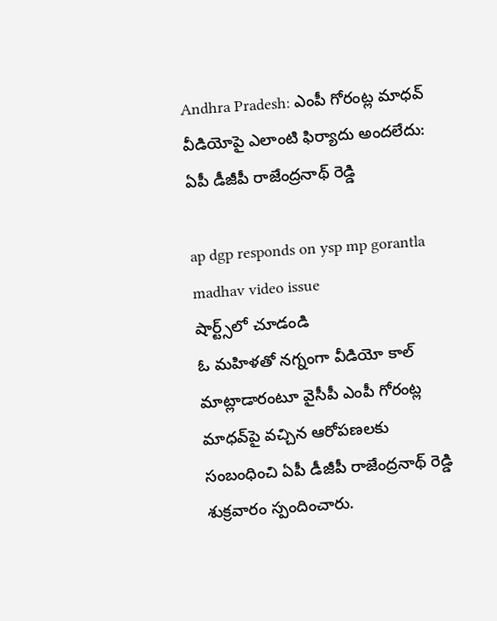Andhra Pradesh: ఎంపీ గోరంట్ల మాధ‌వ్ వీడియోపై ఎలాంటి ఫిర్యాదు అంద‌లేదు: ఏపీ డీజీపీ రాజేంద్ర‌నాథ్ రెడ్డి

ap dgp responds on ysp mp gorantla madhav video issue
షార్ట్స్‌లో చూడండి
ఓ మ‌హిళ‌తో న‌గ్నంగా వీడియో కాల్ మాట్లాడారంటూ వైసీపీ ఎంపీ గోరంట్ల మాధ‌వ్‌పై వ‌చ్చిన ఆరోప‌ణ‌లకు సంబంధించి ఏపీ డీజీపీ రాజేంద్ర‌నాథ్ రెడ్డి శుక్ర‌వారం స్పందించారు.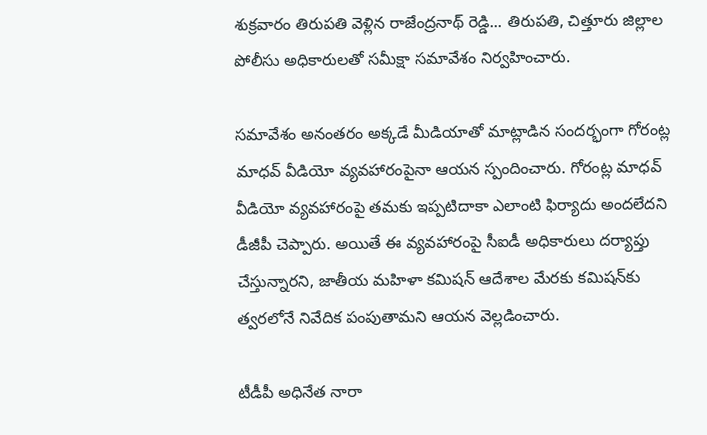శుక్ర‌వారం తిరుప‌తి వెళ్లిన రాజేంద్ర‌నాథ్ రెడ్డి... తిరుపతి, చిత్తూరు జిల్లాల పోలీసు అధికారుల‌తో స‌మీక్షా స‌మావేశం నిర్వ‌హించారు.

స‌మావేశం అనంత‌రం అక్క‌డే మీడియాతో మాట్లాడిన సంద‌ర్భంగా గోరంట్ల మాధ‌వ్ వీడియో వ్య‌వ‌హారంపైనా ఆయ‌న స్పందించారు. గోరంట్ల మాధ‌వ్ వీడియో వ్య‌వ‌హారంపై త‌మ‌కు ఇప్ప‌టిదాకా ఎలాంటి ఫిర్యాదు అంద‌లేద‌ని డీజీపీ చెప్పారు. అయితే ఈ వ్యవ‌హారంపై సీఐడీ అధికారులు ద‌ర్యాప్తు చేస్తున్నార‌ని, జాతీయ మ‌హిళా క‌మిష‌న్ ఆదేశాల మేర‌కు క‌మిష‌న్‌కు త్వ‌ర‌లోనే నివేదిక పంపుతామ‌ని ఆయ‌న వెల్ల‌డించారు.

టీడీపీ అధినేత నారా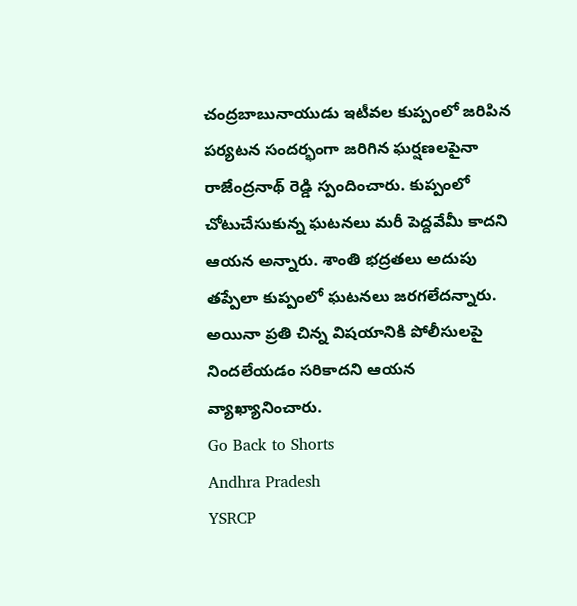చంద్ర‌బాబునాయుడు ఇటీవ‌ల కుప్పంలో జ‌రిపిన ప‌ర్య‌ట‌న సంద‌ర్భంగా జ‌రిగిన ఘ‌ర్ష‌ణ‌ల‌పైనా రాజేంద్ర‌నాథ్ రెడ్డి స్పందించారు. కుప్పంలో చోటుచేసుకున్న ఘ‌ట‌న‌లు మ‌రీ పెద్ద‌వేమీ కాద‌ని ఆయ‌న అన్నారు. శాంతి భ‌ద్ర‌త‌లు అదుపు త‌ప్పేలా కుప్పంలో ఘ‌ట‌న‌లు జ‌ర‌గ‌లేద‌న్నారు. అయినా ప్ర‌తి చిన్న విష‌యానికి పోలీసుల‌పై నింద‌లేయ‌డం స‌రికాద‌ని ఆయ‌న వ్యాఖ్యానించారు.
Go Back to Shorts
Andhra Pradesh
YSRCP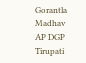Gorantla Madhav
AP DGP
Tirupati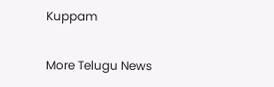Kuppam

More Telugu News